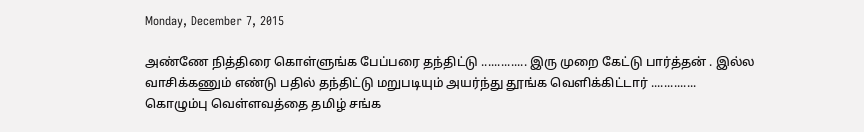Monday, December 7, 2015

அண்ணே நித்திரை கொள்ளுங்க பேப்பரை தந்திட்டு .............. இரு முறை கேட்டு பார்த்தன் . இல்ல வாசிக்கணும் எண்டு பதில் தந்திட்டு மறுபடியும் அயர்ந்து தூங்க வெளிக்கிட்டார் ..............
கொழும்பு வெள்ளவத்தை தமிழ் சங்க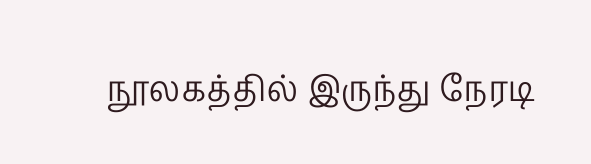நூலகத்தில் இருந்து நேரடி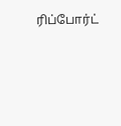ரிப்போர்ட்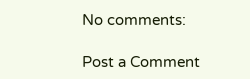No comments:

Post a Comment